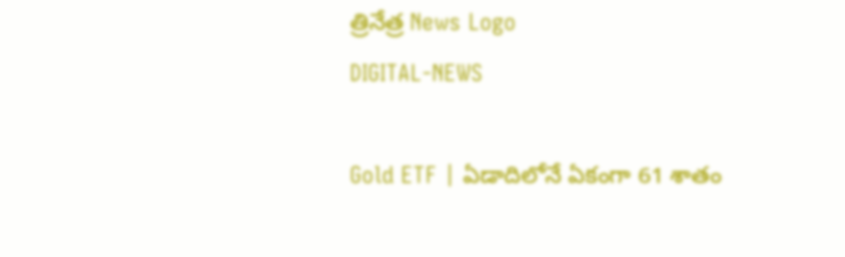త్రినేత్ర News Logo
DIGITAL-NEWS

Gold ETF | ఏడాదిలోనే ఏకంగా 61 శాతం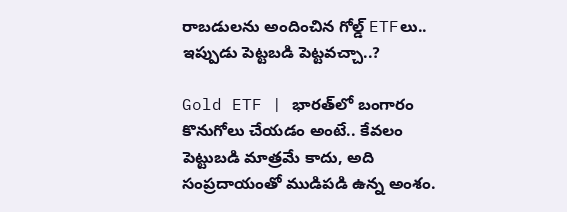రాబ‌డుల‌ను అందించిన గోల్డ్ ETFలు.. ఇప్పుడు పెట్ట‌బడి పెట్ట‌వ‌చ్చా..?

Gold ETF | భారత్‌లో బంగారం కొనుగోలు చేయ‌డం అంటే.. కేవలం పెట్టుబడి మాత్రమే కాదు, అది సంప్రదాయంతో ముడిపడి ఉన్న అంశం.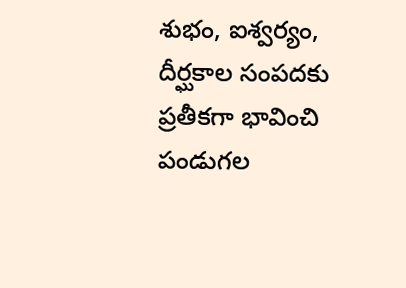శుభం, ఐశ్వర్యం, దీర్ఘకాల సంపదకు ప్రతీకగా భావించి పండుగల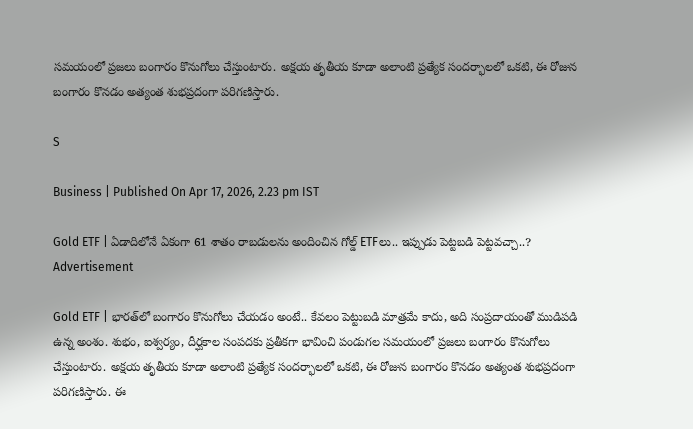సమయంలో ప్రజలు బంగారం కొనుగోలు చేస్తుంటారు. అక్షయ తృతీయ కూడా అలాంటి ప్రత్యేక సందర్భాలలో ఒకటి, ఈ రోజున బంగారం కొనడం అత్యంత శుభప్రదంగా పరిగణిస్తారు.

S

Business | Published On Apr 17, 2026, 2.23 pm IST

Gold ETF | ఏడాదిలోనే ఏకంగా 61 శాతం రాబ‌డుల‌ను అందించిన గోల్డ్ ETFలు.. ఇప్పుడు పెట్ట‌బడి పెట్ట‌వ‌చ్చా..?
Advertisement

Gold ETF | భారత్‌లో బంగారం కొనుగోలు చేయ‌డం అంటే.. కేవలం పెట్టుబడి మాత్రమే కాదు, అది సంప్రదాయంతో ముడిపడి ఉన్న అంశం. శుభం, ఐశ్వర్యం, దీర్ఘకాల సంపదకు ప్రతీకగా భావించి పండుగల సమయంలో ప్రజలు బంగారం కొనుగోలు చేస్తుంటారు. అక్షయ తృతీయ కూడా అలాంటి ప్రత్యేక సందర్భాలలో ఒకటి, ఈ రోజున బంగారం కొనడం అత్యంత శుభప్రదంగా పరిగణిస్తారు. ఈ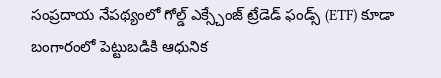సంప్రదాయ నేపథ్యంలో గోల్డ్ ఎక్స్చేంజ్ ట్రేడెడ్ ఫండ్స్ (ETF) కూడా బంగారంలో పెట్టుబడికి ఆధునిక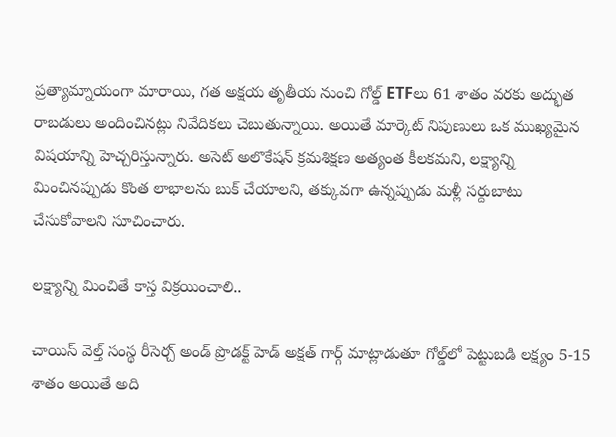ప్రత్యామ్నాయంగా మారాయి, గత అక్షయ తృతీయ నుంచి గోల్డ్ ETFలు 61 శాతం వరకు అద్భుత రాబడులు అందించినట్లు నివేదిక‌లు చెబుతున్నాయి. అయితే మార్కెట్ నిపుణులు ఒక ముఖ్యమైన విషయాన్ని హెచ్చరిస్తున్నారు. అసెట్ అలొకేషన్ క్రమశిక్షణ అత్యంత కీలకమ‌ని, లక్ష్యాన్ని మించినప్పుడు కొంత లాభాలను బుక్ చేయాల‌ని, తక్కువగా ఉన్నప్పుడు మళ్లీ సర్దుబాటు చేసుకోవాలని సూచించారు.

ల‌క్ష్యాన్ని మించితే కాస్త విక్ర‌యించాలి..

చాయిస్ వెల్త్ సంస్థ రీసెర్చ్ అండ్ ప్రొడక్ట్ హెడ్ అక్షత్ గార్గ్ మాట్లాడుతూ గోల్డ్‌లో పెట్టుబడి లక్ష్యం 5-15 శాతం అయితే అది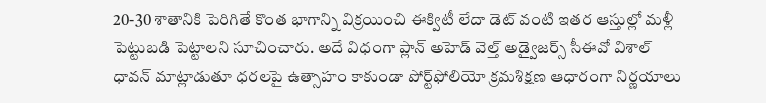20-30 శాతానికి పెరిగితే కొంత భాగాన్ని విక్రయించి ఈక్విటీ లేదా డెట్ వంటి ఇతర ఆస్తుల్లో మళ్లీ పెట్టుబడి పెట్టాలని సూచించారు. అదే విధంగా ప్లాన్ అహెడ్ వెల్త్ అడ్వైజర్స్ సీఈవో విశాల్ ధావన్ మాట్లాడుతూ ధరలపై ఉత్సాహం కాకుండా పోర్ట్‌ఫోలియో క్రమశిక్షణ ఆధారంగా నిర్ణయాలు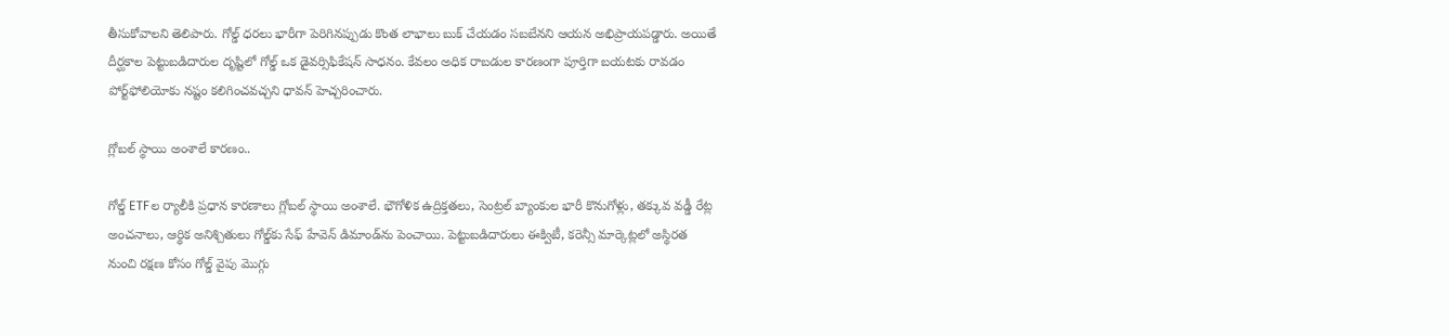తీసుకోవాలని తెలిపారు. గోల్డ్ ధరలు భారీగా పెరిగినప్పుడు కొంత లాభాలు బుక్ చేయడం సబబేనని ఆయన అభిప్రాయపడ్డారు. అయితే దీర్ఘకాల పెట్టుబడిదారుల దృష్టిలో గోల్డ్ ఒక డైవర్సిఫికేషన్ సాధనం. కేవలం అధిక రాబడుల కారణంగా పూర్తిగా బయటకు రావడం పోర్ట్‌ఫోలియోకు నష్టం కలిగించవచ్చని ధావన్ హెచ్చరించారు.

గ్లోబ‌ల్ స్థాయి అంశాలే కార‌ణం..

గోల్డ్ ETFల ర్యాలీకి ప్రధాన కారణాలు గ్లోబల్ స్థాయి అంశాలే. భౌగోళిక ఉద్రిక్తతలు, సెంట్రల్ బ్యాంకుల భారీ కొనుగోళ్లు, తక్కువ వడ్డీ రేట్ల అంచనాలు, ఆర్థిక అనిశ్చితులు గోల్డ్‌కు సేఫ్ హేవెన్ డిమాండ్‌ను పెంచాయి. పెట్టుబడిదారులు ఈక్విటీ, కరెన్సీ మార్కెట్లలో అస్థిరత నుంచి రక్షణ కోసం గోల్డ్ వైపు మొగ్గు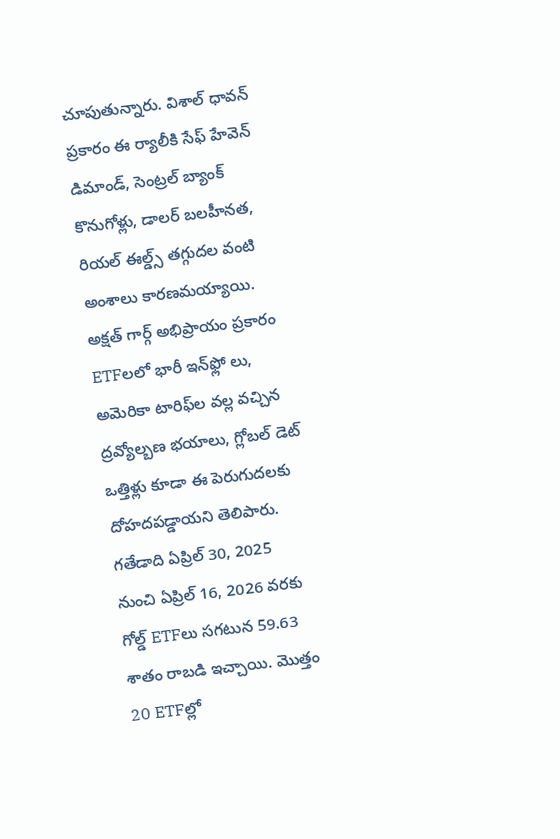చూపుతున్నారు. విశాల్ ధావన్ ప్రకారం ఈ ర్యాలీకి సేఫ్ హేవెన్ డిమాండ్, సెంట్రల్ బ్యాంక్ కొనుగోళ్లు, డాలర్ బలహీనత, రియల్ ఈల్డ్స్ తగ్గుదల వంటి అంశాలు కారణమయ్యాయి. అక్షత్ గార్గ్ అభిప్రాయం ప్రకారం ETFలలో భారీ ఇన్‌ఫ్లో లు, అమెరికా టారిఫ్‌ల వల్ల వచ్చిన ద్రవ్యోల్బణ భయాలు, గ్లోబల్ డెట్ ఒత్తిళ్లు కూడా ఈ పెరుగుదలకు దోహదపడ్డాయ‌ని తెలిపారు. గతేడాది ఏప్రిల్ 30, 2025 నుంచి ఏప్రిల్ 16, 2026 వరకు గోల్డ్ ETFలు సగటున 59.63 శాతం రాబడి ఇచ్చాయి. మొత్తం 20 ETFల్లో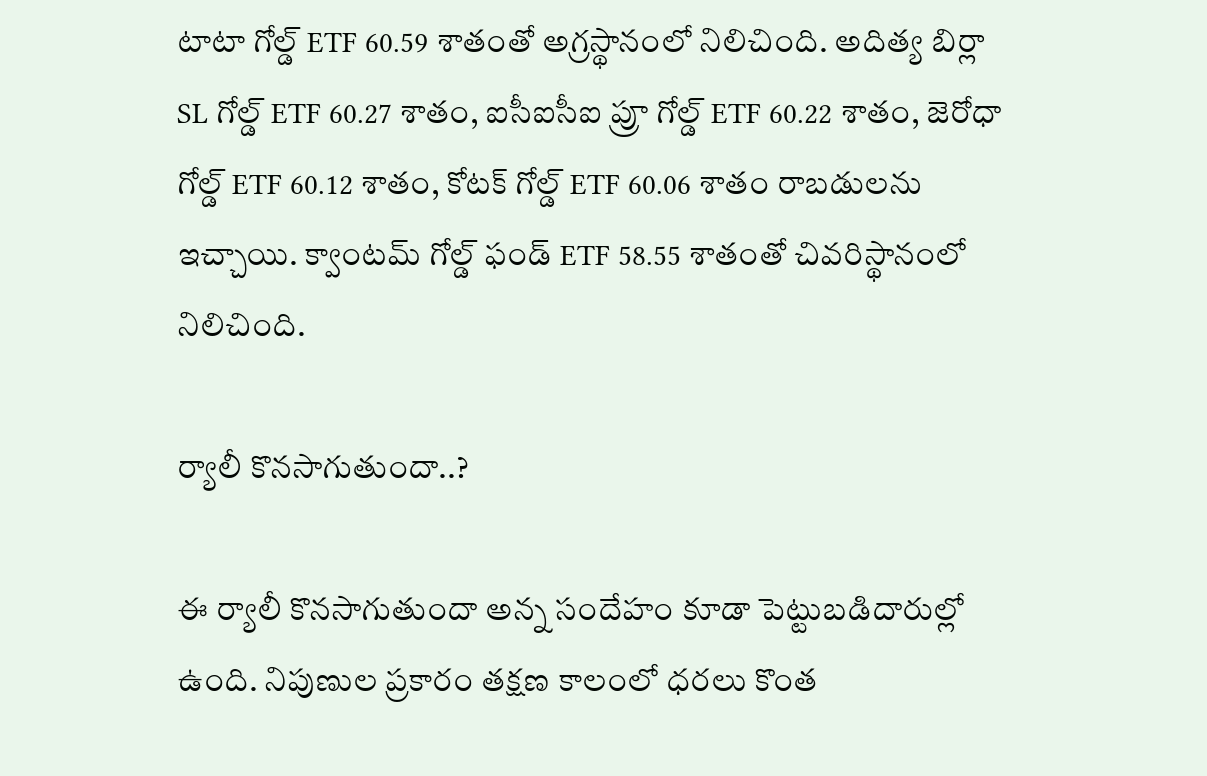టాటా గోల్డ్ ETF 60.59 శాతంతో అగ్రస్థానంలో నిలిచింది. అదిత్య బిర్లా SL గోల్డ్ ETF 60.27 శాతం, ఐసీఐసీఐ ప్రూ గోల్డ్ ETF 60.22 శాతం, జెరోధా గోల్డ్ ETF 60.12 శాతం, కోటక్ గోల్డ్ ETF 60.06 శాతం రాబడులను ఇచ్చాయి. క్వాంటమ్ గోల్డ్ ఫండ్ ETF 58.55 శాతంతో చివరిస్థానంలో నిలిచింది.

ర్యాలీ కొన‌సాగుతుందా..?

ఈ ర్యాలీ కొనసాగుతుందా అన్న సందేహం కూడా పెట్టుబడిదారుల్లో ఉంది. నిపుణుల ప్రకారం తక్షణ కాలంలో ధరలు కొంత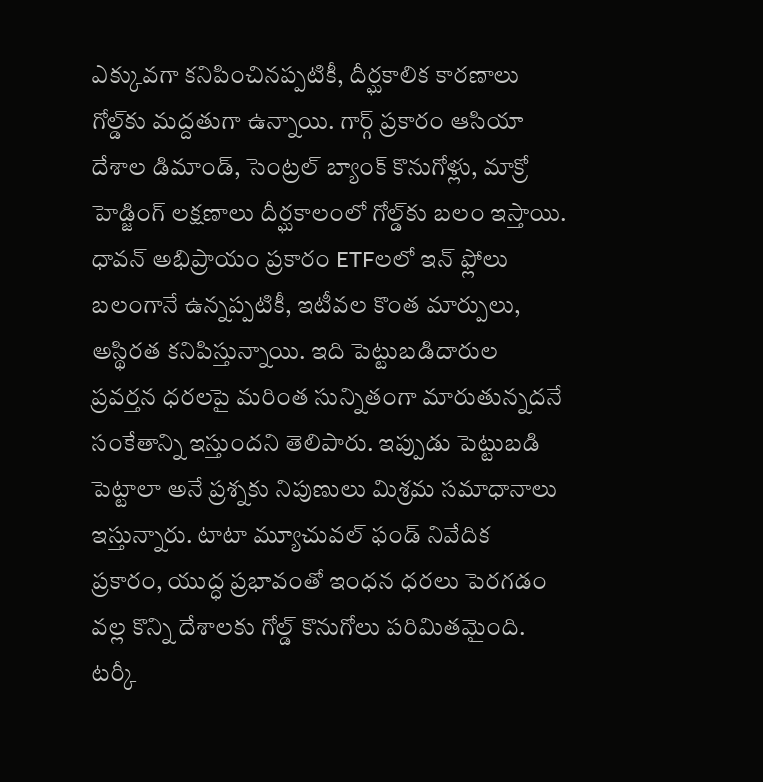ఎక్కువగా కనిపించినప్పటికీ, దీర్ఘకాలిక కారణాలు గోల్డ్‌కు మద్దతుగా ఉన్నాయి. గార్గ్ ప్రకారం ఆసియా దేశాల డిమాండ్, సెంట్రల్ బ్యాంక్ కొనుగోళ్లు, మాక్రో హెడ్జింగ్ లక్షణాలు దీర్ఘకాలంలో గోల్డ్‌కు బలం ఇస్తాయి. ధావన్ అభిప్రాయం ప్రకారం ETFలలో ఇన్ ఫ్లోలు బలంగానే ఉన్నప్పటికీ, ఇటీవల కొంత మార్పులు, అస్థిరత కనిపిస్తున్నాయి. ఇది పెట్టుబడిదారుల ప్రవర్తన ధరలపై మరింత సున్నితంగా మారుతున్నదనే సంకేతాన్ని ఇస్తుంద‌ని తెలిపారు. ఇప్పుడు పెట్టుబడి పెట్టాలా అనే ప్రశ్నకు నిపుణులు మిశ్రమ సమాధానాలు ఇస్తున్నారు. టాటా మ్యూచువల్ ఫండ్ నివేదిక ప్రకారం, యుద్ధ ప్రభావంతో ఇంధన ధరలు పెరగడం వల్ల కొన్ని దేశాలకు గోల్డ్ కొనుగోలు పరిమితమైంది. టర్కీ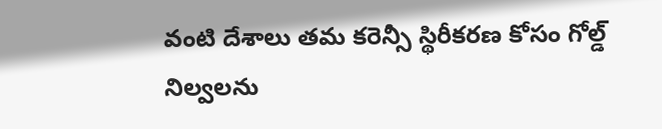వంటి దేశాలు తమ కరెన్సీ స్థిరీకరణ కోసం గోల్డ్ నిల్వలను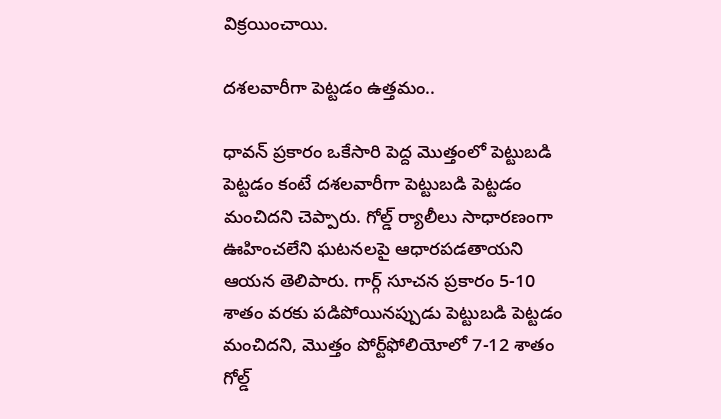విక్రయించాయి.

ద‌శ‌ల‌వారీగా పెట్ట‌డం ఉత్త‌మం..

ధావన్ ప్రకారం ఒకేసారి పెద్ద మొత్తంలో పెట్టుబడి పెట్టడం కంటే దశలవారీగా పెట్టుబడి పెట్టడం మంచిదని చెప్పారు. గోల్డ్ ర్యాలీలు సాధారణంగా ఊహించలేని ఘటనలపై ఆధారపడతాయని ఆయన తెలిపారు. గార్గ్ సూచన ప్రకారం 5-10 శాతం వరకు పడిపోయినప్పుడు పెట్టుబడి పెట్టడం మంచిదని, మొత్తం పోర్ట్‌ఫోలియోలో 7-12 శాతం గోల్డ్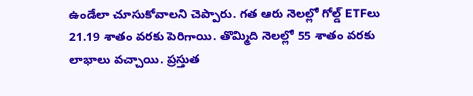ఉండేలా చూసుకోవాలని చెప్పారు. గత ఆరు నెలల్లో గోల్డ్ ETFలు 21.19 శాతం వరకు పెరిగాయి. తొమ్మిది నెలల్లో 55 శాతం వరకు లాభాలు వచ్చాయి. ప్రస్తుత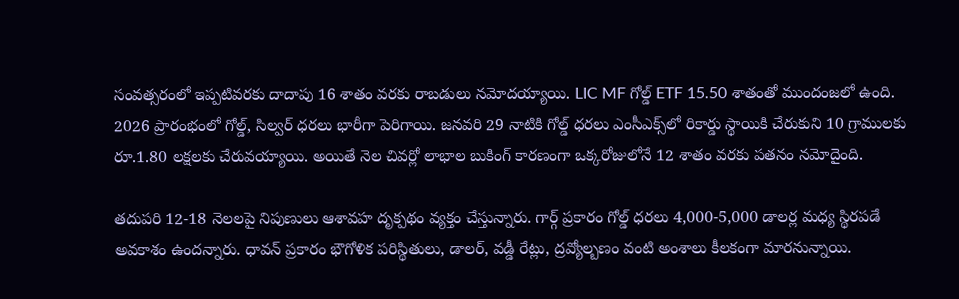సంవత్సరంలో ఇప్పటివరకు దాదాపు 16 శాతం వరకు రాబడులు నమోదయ్యాయి. LIC MF గోల్డ్ ETF 15.50 శాతంతో ముందంజలో ఉంది. 2026 ప్రారంభంలో గోల్డ్, సిల్వర్ ధరలు భారీగా పెరిగాయి. జనవరి 29 నాటికి గోల్డ్ ధరలు ఎంసీఎక్స్‌లో రికార్డు స్థాయికి చేరుకుని 10 గ్రాములకు రూ.1.80 లక్షలకు చేరువయ్యాయి. అయితే నెల చివర్లో లాభాల బుకింగ్ కారణంగా ఒక్కరోజులోనే 12 శాతం వరకు పతనం నమోదైంది.

తదుపరి 12-18 నెలలపై నిపుణులు ఆశావహ దృక్ప‌థం వ్యక్తం చేస్తున్నారు. గార్గ్ ప్రకారం గోల్డ్ ధరలు 4,000-5,000 డాల‌ర్ల‌ మధ్య స్థిరపడే అవకాశం ఉంద‌న్నారు. ధావన్ ప్రకారం భౌగోళిక పరిస్థితులు, డాలర్, వడ్డీ రేట్లు, ద్రవ్యోల్బణం వంటి అంశాలు కీలకంగా మారనున్నాయి.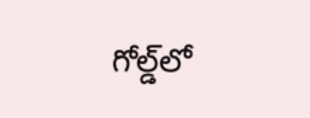గోల్డ్‌లో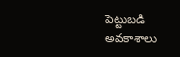పెట్టుబడి అవకాశాలు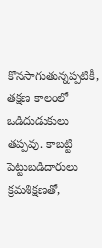కొనసాగుతున్నప్పటికీ, తక్షణ కాలంలో ఒడిదుడుకులు తప్పవు. కాబట్టి పెట్టుబడిదారులు క్రమశిక్షణతో,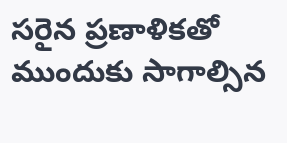సరైన‌ ప్రణాళికతో ముందుకు సాగాల్సిన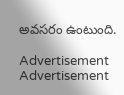అవ‌స‌రం ఉంటుంది.

Advertisement
Advertisement